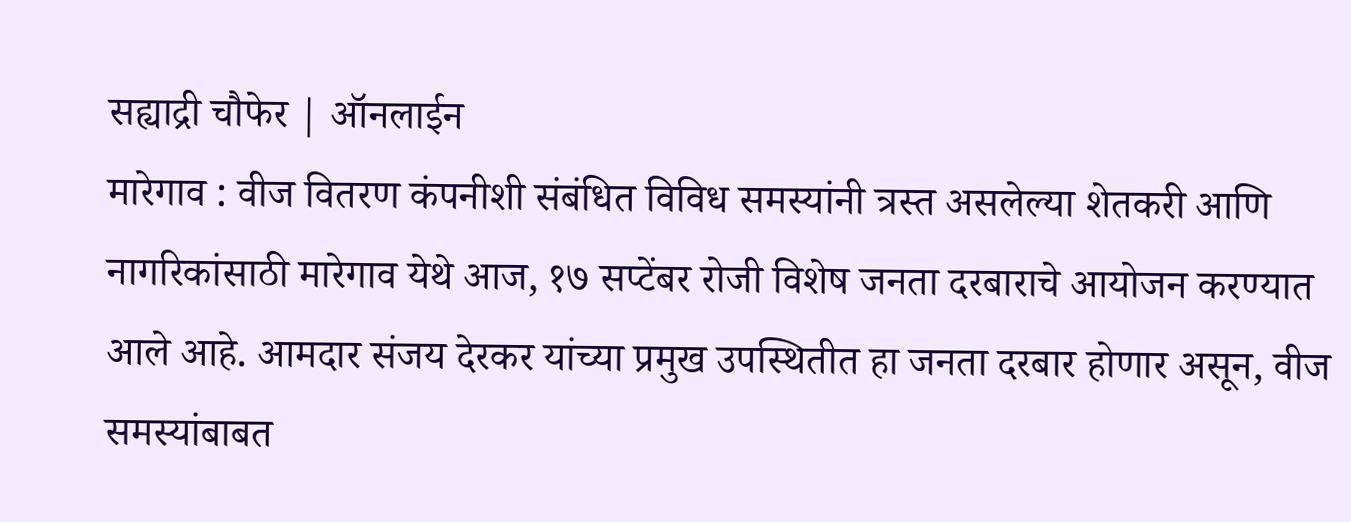सह्याद्री चौफेर | ऑनलाईन
मारेगाव : वीज वितरण कंपनीशी संबंधित विविध समस्यांनी त्रस्त असलेल्या शेतकरी आणि नागरिकांसाठी मारेगाव येथे आज, १७ सप्टेंबर रोजी विशेष जनता दरबाराचे आयोजन करण्यात आले आहे. आमदार संजय देरकर यांच्या प्रमुख उपस्थितीत हा जनता दरबार होणार असून, वीज समस्यांबाबत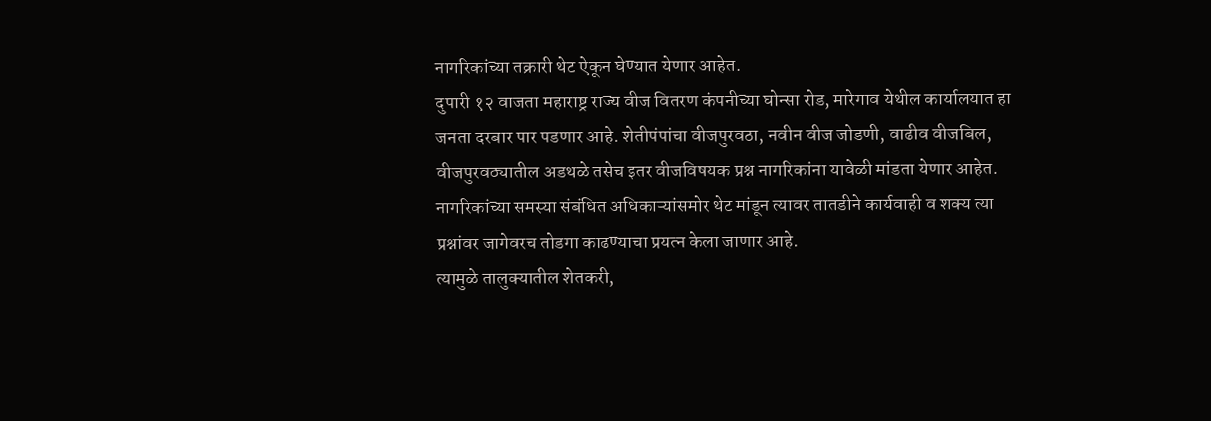नागरिकांच्या तक्रारी थेट ऐकून घेण्यात येणार आहेत.
दुपारी १२ वाजता महाराष्ट्र राज्य वीज वितरण कंपनीच्या घोन्सा रोड, मारेगाव येथील कार्यालयात हा जनता दरबार पार पडणार आहे. शेतीपंपांचा वीजपुरवठा, नवीन वीज जोडणी, वाढीव वीजबिल, वीजपुरवठ्यातील अडथळे तसेच इतर वीजविषयक प्रश्न नागरिकांना यावेळी मांडता येणार आहेत.
नागरिकांच्या समस्या संबंधित अधिकाऱ्यांसमोर थेट मांडून त्यावर तातडीने कार्यवाही व शक्य त्या प्रश्नांवर जागेवरच तोडगा काढण्याचा प्रयत्न केला जाणार आहे.
त्यामुळे तालुक्यातील शेतकरी,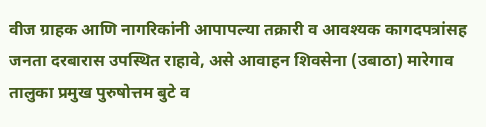वीज ग्राहक आणि नागरिकांनी आपापल्या तक्रारी व आवश्यक कागदपत्रांसह जनता दरबारास उपस्थित राहावे, असे आवाहन शिवसेना (उबाठा) मारेगाव तालुका प्रमुख पुरुषोत्तम बुटे व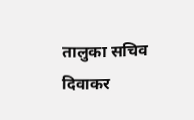तालुका सचिव दिवाकर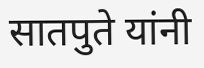सातपुते यांनी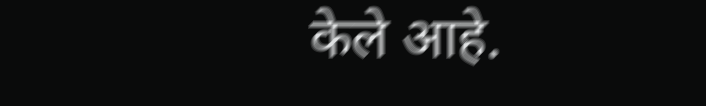केले आहे.